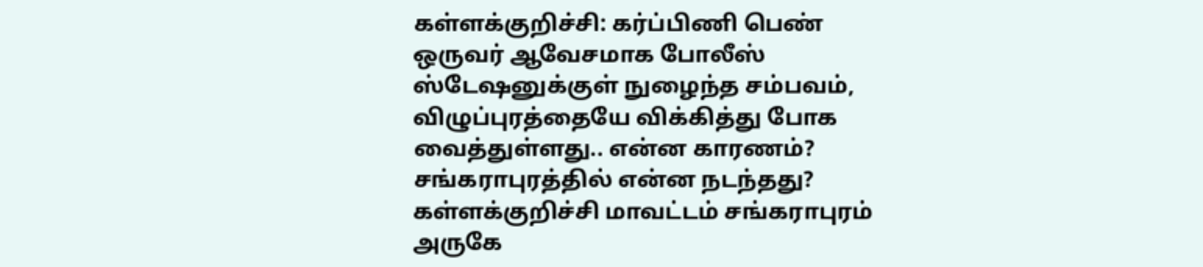கள்ளக்குறிச்சி: கர்ப்பிணி பெண் ஒருவர் ஆவேசமாக போலீஸ் ஸ்டேஷனுக்குள் நுழைந்த சம்பவம், விழுப்புரத்தையே விக்கித்து போக வைத்துள்ளது.. என்ன காரணம்? சங்கராபுரத்தில் என்ன நடந்தது? கள்ளக்குறிச்சி மாவட்டம் சங்கராபுரம் அருகே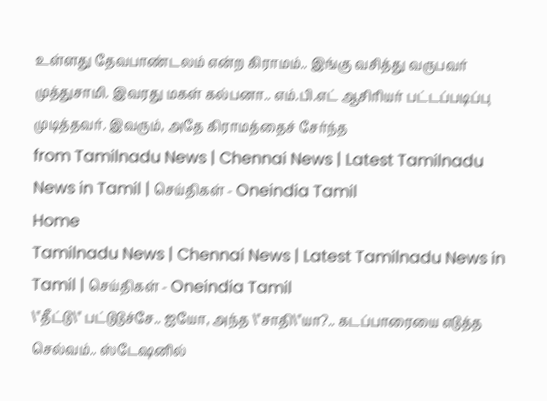உள்ளது தேவபாண்டலம் என்ற கிராமம்.. இங்கு வசித்து வருபவர் முத்துசாமி. இவரது மகள் கல்பனா.. எம்.பி.எட் ஆசிரியர் பட்டப்படிப்பு முடித்தவர். இவரும், அதே கிராமத்தைச் சேர்ந்த
from Tamilnadu News | Chennai News | Latest Tamilnadu News in Tamil | செய்திகள் - Oneindia Tamil
Home
Tamilnadu News | Chennai News | Latest Tamilnadu News in Tamil | செய்திகள் - Oneindia Tamil
\"தீட்டு\" பட்டுடுச்சே.. ஐயோ, அந்த \"சாதி\"யா?.. கடப்பாரையை எடுத்த செல்வம்.. ஸ்டேஷனில்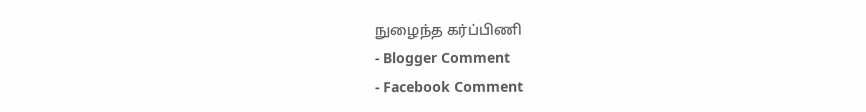நுழைந்த கர்ப்பிணி
- Blogger Comment
- Facebook Comment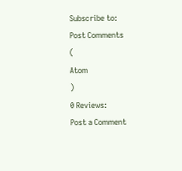Subscribe to:
Post Comments
(
Atom
)
0 Reviews:
Post a Comment